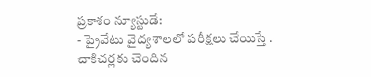ప్రకాశం న్యూస్టుడే:
- ప్రైవేటు వైద్యశాలలో పరీక్షలు చేయిస్తే .
చాకిచర్లకు చెందిన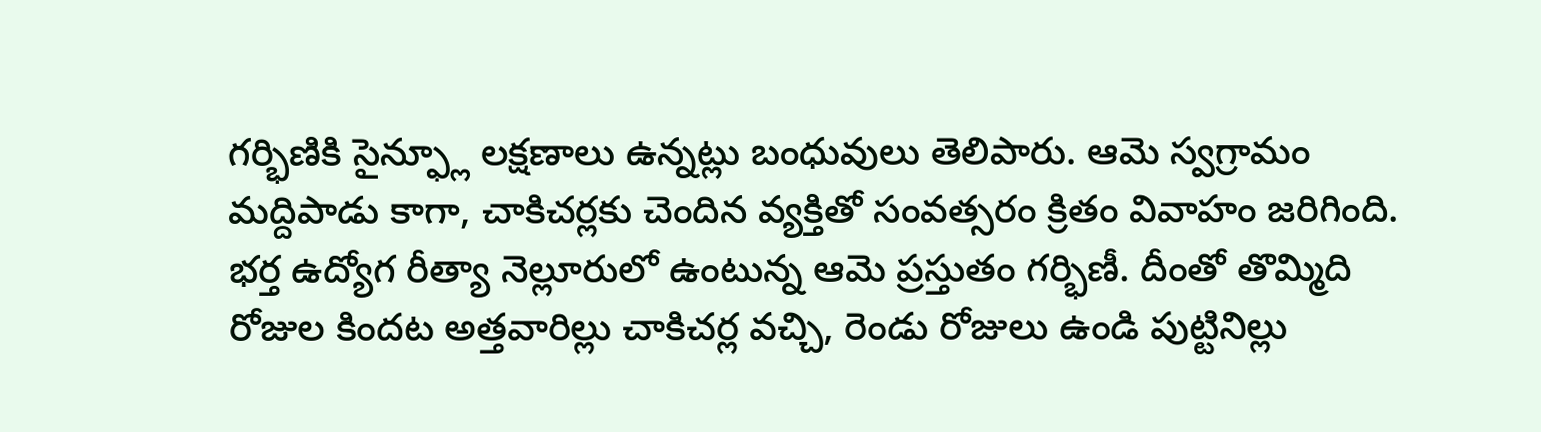గర్భిణికి సైన్ఫ్లూ లక్షణాలు ఉన్నట్లు బంధువులు తెలిపారు. ఆమె స్వగ్రామం మద్దిపాడు కాగా, చాకిచర్లకు చెందిన వ్యక్తితో సంవత్సరం క్రితం వివాహం జరిగింది. భర్త ఉద్యోగ రీత్యా నెల్లూరులో ఉంటున్న ఆమె ప్రస్తుతం గర్భిణీ. దీంతో తొమ్మిది రోజుల కిందట అత్తవారిల్లు చాకిచర్ల వచ్చి, రెండు రోజులు ఉండి పుట్టినిల్లు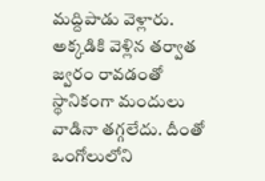మద్దిపాడు వెళ్లారు. అక్కడికి వెళ్లిన తర్వాత జ్వరం రావడంతో స్థానికంగా మందులు వాడినా తగ్గలేదు. దీంతో ఒంగోలులోని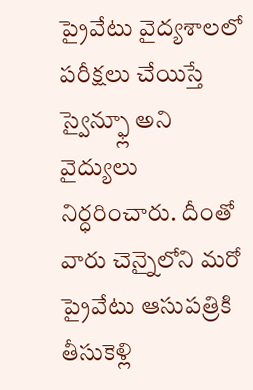ప్రైవేటు వైద్యశాలలో పరీక్షలు చేయిస్తే స్వైన్ఫ్లూ అని వైద్యులు నిర్ధరించారు. దీంతో వారు చెన్నైలోని మరో ప్రైవేటు ఆసుపత్రికి తీసుకెళ్లి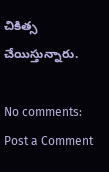చికిత్స చేయిస్తున్నారు.

No comments:
Post a Comment